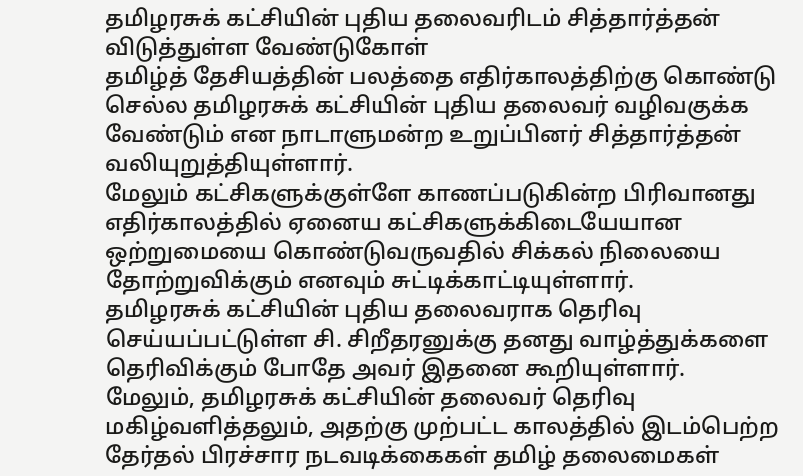தமிழரசுக் கட்சியின் புதிய தலைவரிடம் சித்தார்த்தன் விடுத்துள்ள வேண்டுகோள்
தமிழ்த் தேசியத்தின் பலத்தை எதிர்காலத்திற்கு கொண்டு செல்ல தமிழரசுக் கட்சியின் புதிய தலைவர் வழிவகுக்க வேண்டும் என நாடாளுமன்ற உறுப்பினர் சித்தார்த்தன் வலியுறுத்தியுள்ளார்.
மேலும் கட்சிகளுக்குள்ளே காணப்படுகின்ற பிரிவானது எதிர்காலத்தில் ஏனைய கட்சிகளுக்கிடையேயான ஒற்றுமையை கொண்டுவருவதில் சிக்கல் நிலையை தோற்றுவிக்கும் எனவும் சுட்டிக்காட்டியுள்ளார்.
தமிழரசுக் கட்சியின் புதிய தலைவராக தெரிவு செய்யப்பட்டுள்ள சி. சிறீதரனுக்கு தனது வாழ்த்துக்களை தெரிவிக்கும் போதே அவர் இதனை கூறியுள்ளார்.
மேலும், தமிழரசுக் கட்சியின் தலைவர் தெரிவு மகிழ்வளித்தலும், அதற்கு முற்பட்ட காலத்தில் இடம்பெற்ற தேர்தல் பிரச்சார நடவடிக்கைகள் தமிழ் தலைமைகள்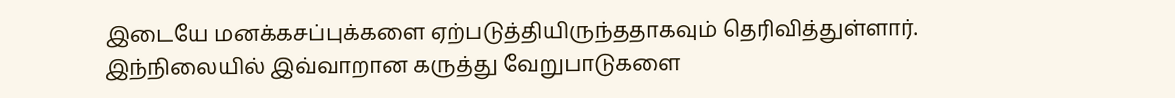இடையே மனக்கசப்புக்களை ஏற்படுத்தியிருந்ததாகவும் தெரிவித்துள்ளார்.
இந்நிலையில் இவ்வாறான கருத்து வேறுபாடுகளை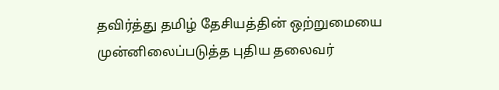தவிர்த்து தமிழ் தேசியத்தின் ஒற்றுமையை முன்னிலைப்படுத்த புதிய தலைவர்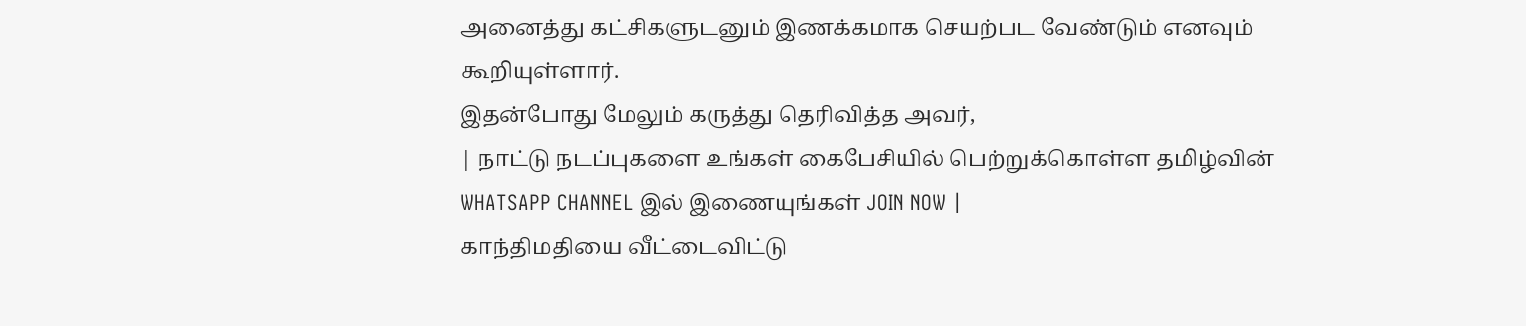அனைத்து கட்சிகளுடனும் இணக்கமாக செயற்பட வேண்டும் எனவும் கூறியுள்ளார்.
இதன்போது மேலும் கருத்து தெரிவித்த அவர்,
| நாட்டு நடப்புகளை உங்கள் கைபேசியில் பெற்றுக்கொள்ள தமிழ்வின் WHATSAPP CHANNEL இல் இணையுங்கள் JOIN NOW |
காந்திமதியை வீட்டைவிட்டு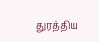துரத்திய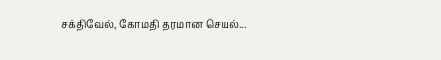சக்திவேல், கோமதி தரமான செயல்...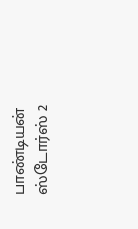பாண்டியன் ஸ்டோர்ஸ் 2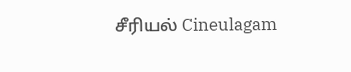சீரியல் Cineulagam